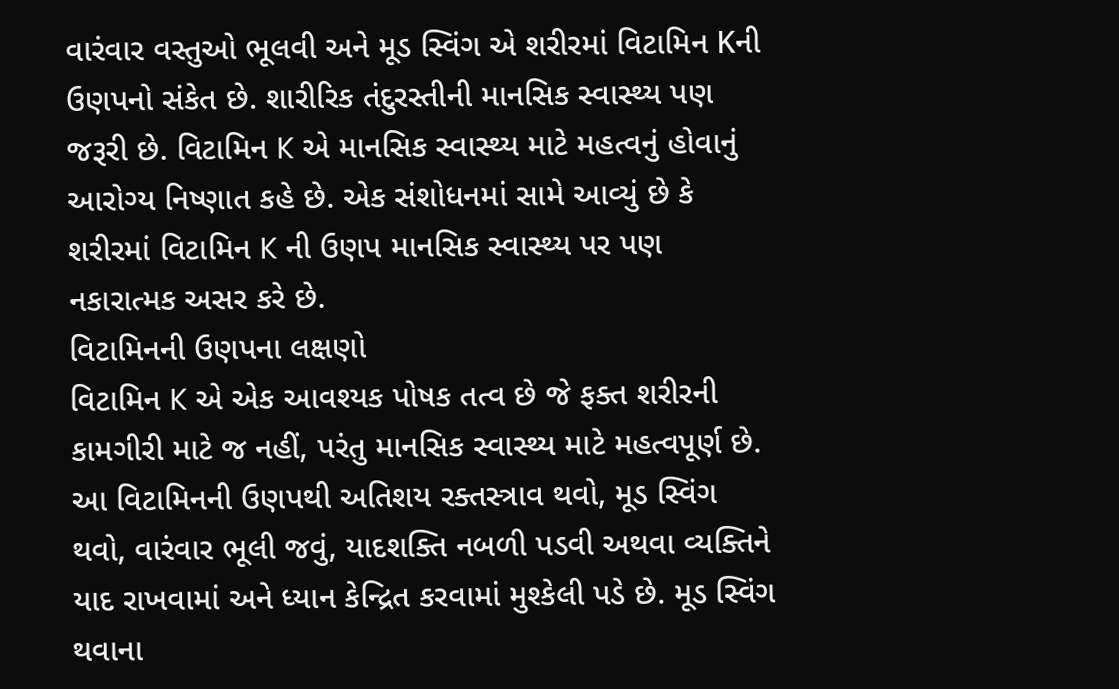વારંવાર વસ્તુઓ ભૂલવી અને મૂડ સ્વિંગ એ શરીરમાં વિટામિન Kની ઉણપનો સંકેત છે. શારીરિક તંદુરસ્તીની માનસિક સ્વાસ્થ્ય પણ જરૂરી છે. વિટામિન K એ માનસિક સ્વાસ્થ્ય માટે મહત્વનું હોવાનું આરોગ્ય નિષ્ણાત કહે છે. એક સંશોધનમાં સામે આવ્યું છે કે શરીરમાં વિટામિન K ની ઉણપ માનસિક સ્વાસ્થ્ય પર પણ નકારાત્મક અસર કરે છે.
વિટામિનની ઉણપના લક્ષણો
વિટામિન K એ એક આવશ્યક પોષક તત્વ છે જે ફક્ત શરીરની કામગીરી માટે જ નહીં, પરંતુ માનસિક સ્વાસ્થ્ય માટે મહત્વપૂર્ણ છે. આ વિટામિનની ઉણપથી અતિશય રક્તસ્ત્રાવ થવો, મૂડ સ્વિંગ થવો, વારંવાર ભૂલી જવું, યાદશક્તિ નબળી પડવી અથવા વ્યક્તિને યાદ રાખવામાં અને ધ્યાન કેન્દ્રિત કરવામાં મુશ્કેલી પડે છે. મૂડ સ્વિંગ થવાના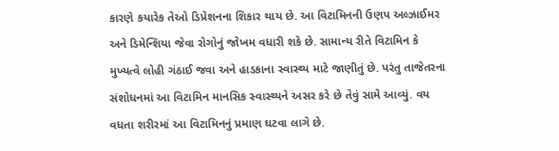કારણે કયારેક તેઓ ડિપ્રેશનના શિકાર થાય છે. આ વિટામિનની ઉણપ અલ્ઝાઈમર અને ડિમેન્શિયા જેવા રોગોનું જોખમ વધારી શકે છે. સામાન્ય રીતે વિટામિન કે મુખ્યત્વે લોહી ગંઠાઈ જવા અને હાડકાના સ્વાસ્થ્ય માટે જાણીતું છે. પરંતુ તાજેતરના સંશોધનમાં આ વિટામિન માનસિક સ્વાસ્થ્યને અસર કરે છે તેવું સામે આવ્યું. વય વધતા શરીરમાં આ વિટામિનનું પ્રમાણ ઘટવા લાગે છે.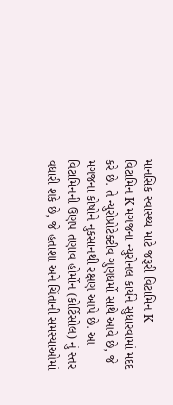માનસિક સ્વાસ્થ્ય માટે જરૂરી વિટામિન K
વિટામિન K મગજના ન્યુરોનલ કાર્યને સુધારવામાં મદદ કરે છે. તે ન્યુરોપ્રોટેક્ટીવ ગુણધર્મો સાથે આવે છે, જે મગજના કોષોને નુકસાનથી રક્ષણ આપે છે. આ વિટામિનની ઉણપ તણાવ હોર્મોન (કોર્ટિસોલ) નું સ્તર વધારી શકે છે, જે હતાશા અને ચિંતાની સમસ્યાઓમાં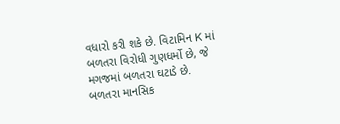વધારો કરી શકે છે. વિટામિન K માં બળતરા વિરોધી ગુણધર્મો છે, જે મગજમાં બળતરા ઘટાડે છે. બળતરા માનસિક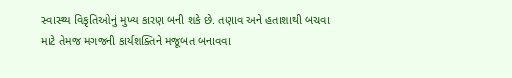સ્વાસ્થ્ય વિકૃતિઓનું મુખ્ય કારણ બની શકે છે. તણાવ અને હતાશાથી બચવા માટે તેમજ મગજની કાર્યશક્તિને મજૂબત બનાવવા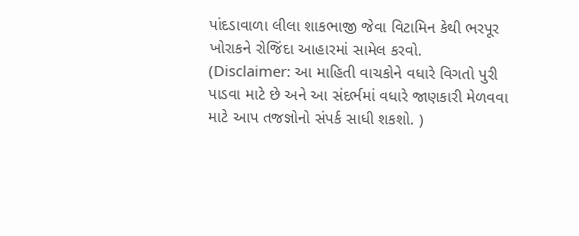પાંદડાવાળા લીલા શાકભાજી જેવા વિટામિન કેથી ભરપૂર ખોરાકને રોજિંદા આહારમાં સામેલ કરવો.
(Disclaimer: આ માહિતી વાચકોને વધારે વિગતો પુરી પાડવા માટે છે અને આ સંદર્ભમાં વધારે જાણકારી મેળવવા માટે આપ તજજ્ઞોનો સંપર્ક સાધી શકશો. )